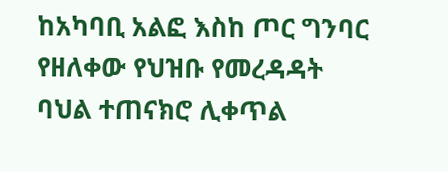ከአካባቢ አልፎ እስከ ጦር ግንባር የዘለቀው የህዝቡ የመረዳዳት ባህል ተጠናክሮ ሊቀጥል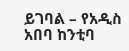ይገባል – የአዲስ አበባ ከንቲባ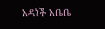አዳነች አቤቤ